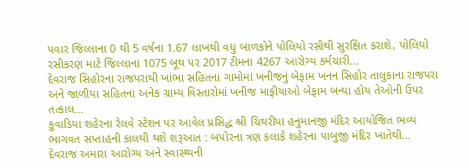પવાર જિલ્લાના 0 થી 5 વર્ષના 1.67 લાખથી વધુ બાળકોને પોલિયો રસીથી સુરક્ષિત કરાશે, પોલિયો રસીકરણ માટે જિલ્લાના 1075 બૂથ પર 2017 ટીમના 4267 આરોગ્ય કર્મચારી...
દેવરાજ સિહોરના રાજપરાથી ખાંભા સહિતના ગામોમાં ખનીજનું બેફામ ખનન સિહોર તાલુકાના રાજપરા અને જાળીયા સહિતના અનેક ગ્રામ્ય વિસ્તારોમાં ખનીજ માફીયાઓ બેફામ બન્યા હોય તેઓની ઉપર તત્કાલ...
કુવાડિયા શહેરના રેલવે સ્ટેશન પર આવેલ પ્રસિદ્ધ શ્રી ચિથરીયા હનુમાનજી મંદિર આયોજિત ભવ્ય ભાગવત સપ્તાહની કાલથી થશે શરૂઆત : બપોરના ત્રણ કલાકે શહેરના પાબુજી મંદિર ખાતેથી...
દેવરાજ અમારા આરોગ્ય અને સ્વાસ્થ્યની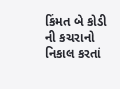કિંમત બે કોડી ની કચરાનો નિકાલ કરતાં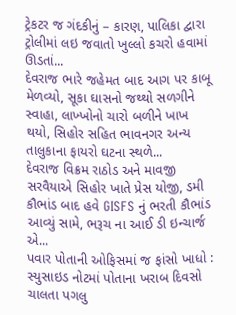ટ્રેકટર જ ગંદકીનું – કારણ, પાલિકા દ્વારા ટ્રોલીમાં લઇ જવાતો ખુલ્લો કચરો હવામાં ઊડતાં...
દેવરાજ ભારે જહેમત બાદ આગ પર કાબૂ મેળવ્યો, સૂકા ઘાસનો જથ્થો સળગીને સ્વાહા, લાખ્ખોનો ચારો બળીને ખાખ થયો, સિહોર સહિત ભાવનગર અન્ય તાલુકાના ફાયરો ઘટના સ્થળે...
દેવરાજ વિક્રમ રાઠોડ અને માવજી સરવૈયાએ સિહોર ખાતે પ્રેસ યોજી, ડમી કૌભાંડ બાદ હવે GISFS નું ભરતી કૌભાંડ આવ્યું સામે, ભરૂચ ના આઈ ડી ઇન્ચાર્જ એ...
પવાર પોતાની ઓફિસમાં જ ફાંસો ખાધો : સ્યુસાઇડ નોટમાં પોતાના ખરાબ દિવસો ચાલતા પગલુ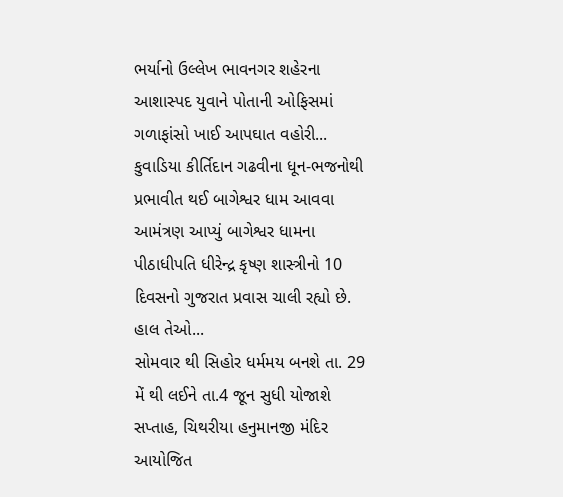ભર્યાનો ઉલ્લેખ ભાવનગર શહેરના આશાસ્પદ યુવાને પોતાની ઓફિસમાં ગળાફાંસો ખાઈ આપઘાત વહોરી...
કુવાડિયા કીર્તિદાન ગઢવીના ધૂન-ભજનોથી પ્રભાવીત થઈ બાગેશ્વર ધામ આવવા આમંત્રણ આપ્યું બાગેશ્વર ધામના પીઠાધીપતિ ધીરેન્દ્ર કૃષ્ણ શાસ્ત્રીનો 10 દિવસનો ગુજરાત પ્રવાસ ચાલી રહ્યો છે. હાલ તેઓ...
સોમવાર થી સિહોર ધર્મમય બનશે તા. 29 મેં થી લઈને તા.4 જૂન સુધી યોજાશે સપ્તાહ, ચિથરીયા હનુમાનજી મંદિર આયોજિત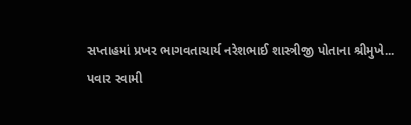સપ્તાહમાં પ્રખર ભાગવતાચાર્ય નરેશભાઈ શાસ્ત્રીજી પોતાના શ્રીમુખે...
પવાર સ્વામી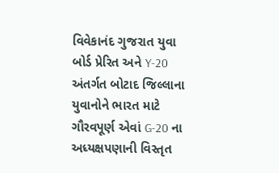વિવેકાનંદ ગુજરાત યુવા બોર્ડ પ્રેરિત અને Y-20 અંતર્ગત બોટાદ જિલ્લાના યુવાનોને ભારત માટે ગૌરવપૂર્ણ એવાં G-20 ના અધ્યક્ષપણાની વિસ્તૃત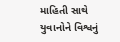માહિતી સાથે યુવાનોને વિશ્વનું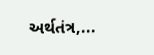અર્થતંત્ર,...